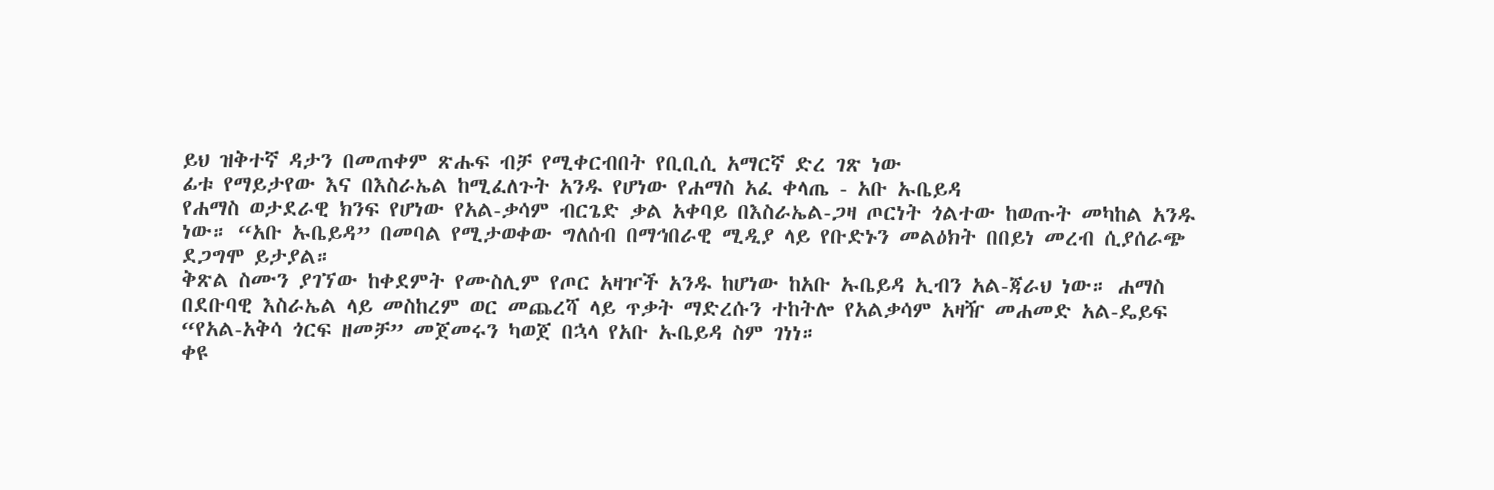ይህ ዝቅተኛ ዳታን በመጠቀም ጽሑፍ ብቻ የሚቀርብበት የቢቢሲ አማርኛ ድረ ገጽ ነው
ፊቱ የማይታየው እና በእስራኤል ከሚፈለጉት አንዱ የሆነው የሐማስ አፈ ቀላጤ - አቡ ኡቤይዳ
የሐማስ ወታደራዊ ክንፍ የሆነው የአል-ቃሳም ብርጌድ ቃል አቀባይ በእስራኤል-ጋዛ ጦርነት ጎልተው ከወጡት መካከል አንዱ ነው። “አቡ ኡቤይዳ” በመባል የሚታወቀው ግለሰብ በማኅበራዊ ሚዲያ ላይ የቡድኑን መልዕክት በበይነ መረብ ሲያሰራጭ ደጋግሞ ይታያል።
ቅጽል ስሙን ያገኘው ከቀደምት የሙስሊም የጦር አዛዦች አንዱ ከሆነው ከአቡ ኡቤይዳ ኢብን አል-ጃራህ ነው። ሐማስ በደቡባዊ እስራኤል ላይ መስከረም ወር መጨረሻ ላይ ጥቃት ማድረሱን ተከትሎ የአልቃሳም አዛዥ መሐመድ አል-ዴይፍ “የአል-አቅሳ ጎርፍ ዘመቻ” መጀመሩን ካወጀ በኋላ የአቡ ኡቤይዳ ስም ገነነ።
ቀዩ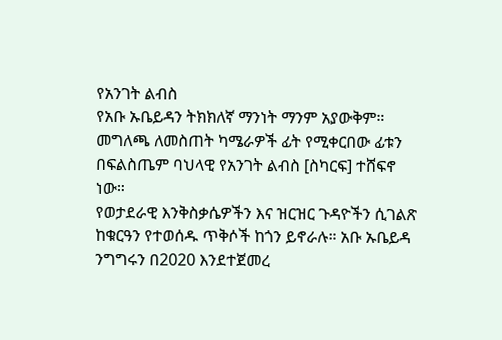የአንገት ልብስ
የአቡ ኡቤይዳን ትክክለኛ ማንነት ማንም አያውቅም። መግለጫ ለመስጠት ካሜራዎች ፊት የሚቀርበው ፊቱን በፍልስጤም ባህላዊ የአንገት ልብስ [ስካርፍ] ተሸፍኖ ነው።
የወታደራዊ እንቅስቃሴዎችን እና ዝርዝር ጉዳዮችን ሲገልጽ ከቁርዓን የተወሰዱ ጥቅሶች ከጎን ይኖራሉ። አቡ ኡቤይዳ ንግግሩን በ2020 እንደተጀመረ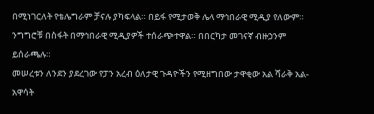በሚነገርለት የቴሌግራም ቻናሉ ያካፍላል። በይፋ የሚታወቅ ሌላ ማኅበራዊ ሚዲያ የለውም።
ንግግሮቹ በስፋት በማኅበራዊ ሚዲያዎች ተሰራጭተዋል። በበርካታ መገናኛ ብዙኃንም ይሰራጫሉ።
መሠረቱን ለንደን ያደረገው የፓን አረብ ዕለታዊ ጉዳዮችን የሚዘግበው ታዋቂው አል ሻራቅ አል-አዋሳት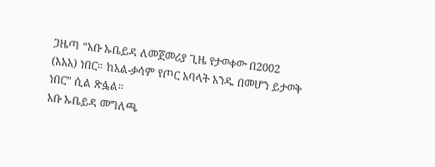ጋዜጣ “አቡ ኡቤይዳ ለመጀመሪያ ጊዜ የታወቀው በ2002 (እአአ) ነበር። ከአል-ቃሳም የጦር አባላት አንዱ በመሆን ይታወቅ ነበር” ሲል ጽፏል።
አቡ ኡቤይዳ መግለጫ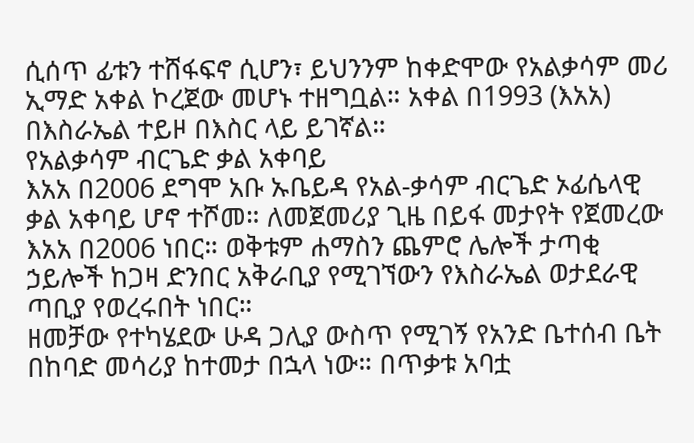ሲሰጥ ፊቱን ተሸፋፍኖ ሲሆን፣ ይህንንም ከቀድሞው የአልቃሳም መሪ ኢማድ አቀል ኮረጀው መሆኑ ተዘግቧል። አቀል በ1993 (እአአ) በእስራኤል ተይዞ በእስር ላይ ይገኛል።
የአልቃሳም ብርጌድ ቃል አቀባይ
እአአ በ2006 ደግሞ አቡ ኡቤይዳ የአል-ቃሳም ብርጌድ ኦፊሴላዊ ቃል አቀባይ ሆኖ ተሾመ። ለመጀመሪያ ጊዜ በይፋ መታየት የጀመረው እአአ በ2006 ነበር። ወቅቱም ሐማስን ጨምሮ ሌሎች ታጣቂ ኃይሎች ከጋዛ ድንበር አቅራቢያ የሚገኘውን የእስራኤል ወታደራዊ ጣቢያ የወረሩበት ነበር።
ዘመቻው የተካሄደው ሁዳ ጋሊያ ውስጥ የሚገኝ የአንድ ቤተሰብ ቤት በከባድ መሳሪያ ከተመታ በኋላ ነው። በጥቃቱ አባቷ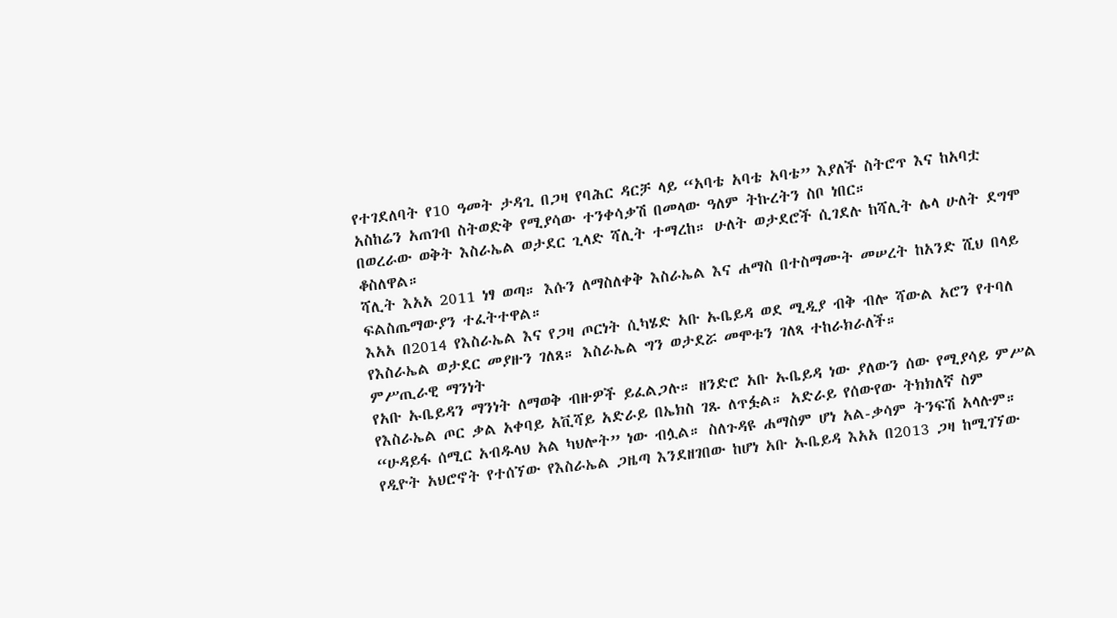የተገደለባት የ10 ዓመት ታዳጊ በጋዛ የባሕር ዳርቻ ላይ “አባቴ አባቴ አባቴ” እያለች ስትሮጥ እና ከአባቷ አስከሬን አጠገብ ስትወድቅ የሚያሳው ተንቀሳቃሽ በመላው ዓለም ትኩረትን ስቦ ነበር።
በወረራው ወቅት እስራኤል ወታደር ጊላድ ሻሊት ተማረከ። ሁለት ወታደሮች ሲገደሉ ከሻሊት ሌላ ሁለት ደግሞ ቆስለዋል።
ሻሊት እአአ 2011 ነፃ ወጣ። እሱን ለማስለቀቅ እስራኤል እና ሐማስ በተስማሙት መሠረት ከአንድ ሺህ በላይ ፍልስጤማውያን ተፈትተዋል።
እአአ በ2014 የእስራኤል እና የጋዛ ጦርነት ሲካሄድ አቡ ኡቤይዳ ወደ ሚዲያ ብቅ ብሎ ሻውል አሮን የተባለ የእስራኤል ወታደር መያዙን ገለጸ። እስራኤል ግን ወታደሯ መሞቱን ገለጻ ተከራክራለች።
ምሥጢራዊ ማንነት
የአቡ ኡቤይዳን ማንነት ለማወቅ ብዙዎች ይፈልጋሉ። ዘንድሮ አቡ ኡቤይዳ ነው ያለውን ሰው የሚያሳይ ምሥል የእስራኤል ጦር ቃል አቀባይ አቪሻይ አድራይ በኤክስ ገጹ ለጥፏል። አድራይ የሰውየው ትክክለኛ ስም “ሁዳይፋ ሰሚር አብዱላህ አል ካህሎት” ነው ብሏል። ስለጉዳዩ ሐማስም ሆነ አል-ቃሳም ትንፍሽ አላሉም።
የዲዮት አህሮኖት የተሰኘው የእስራኤል ጋዜጣ እንደዘገበው ከሆነ አቡ ኡቤይዳ እአአ በ2013 ጋዛ ከሚገኘው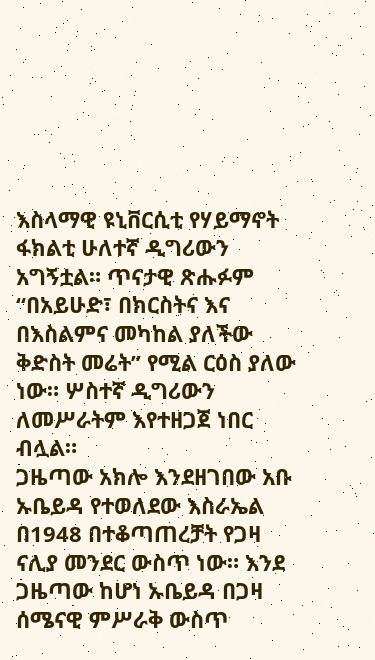እስላማዊ ዩኒቨርሲቲ የሃይማኖት ፋክልቲ ሁለተኛ ዲግሪውን አግኝቷል። ጥናታዊ ጽሑፉም “በአይሁድ፣ በክርስትና እና በእስልምና መካከል ያለችው ቅድስት መሬት” የሚል ርዕስ ያለው ነው። ሦስተኛ ዲግሪውን ለመሥራትም እየተዘጋጀ ነበር ብሏል።
ጋዜጣው አክሎ እንደዘገበው አቡ ኡቤይዳ የተወለደው እስራኤል በ1948 በተቆጣጠረቻት የጋዛ ናሊያ መንደር ውስጥ ነው። እንደ ጋዜጣው ከሆነ ኡቤይዳ በጋዛ ሰሜናዊ ምሥራቅ ውስጥ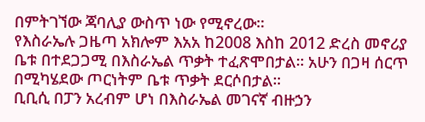በምትገኘው ጃባሊያ ውስጥ ነው የሚኖረው።
የእስራኤሉ ጋዜጣ አክሎም እአአ ከ2008 እስከ 2012 ድረስ መኖሪያ ቤቱ በተደጋጋሚ በእስራኤል ጥቃት ተፈጽሞበታል። አሁን በጋዛ ሰርጥ በሚካሄደው ጦርነትም ቤቱ ጥቃት ደርሶበታል።
ቢቢሲ በፓን አረብም ሆነ በእስራኤል መገናኛ ብዙኃን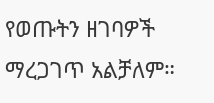የወጡትን ዘገባዎች ማረጋገጥ አልቻለም።